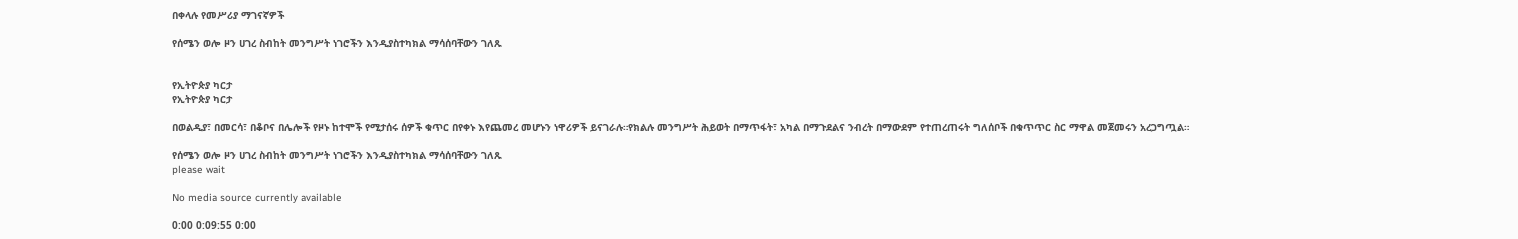በቀላሉ የመሥሪያ ማገናኛዎች

የሰሜን ወሎ ዞን ሀገረ ስብከት መንግሥት ነገሮችን እንዲያስተካክል ማሳሰባቸውን ገለጹ


የኢትዮጵያ ካርታ
የኢትዮጵያ ካርታ

በወልዲያ፣ በመርሳ፣ በቆቦና በሌሎች የዞኑ ከተሞች የሚታሰሩ ሰዎች ቁጥር በየቀኑ እየጨመረ መሆኑን ነዋሪዎች ይናገራሉ።የክልሉ መንግሥት ሕይወት በማጥፋት፣ አካል በማጉደልና ንብረት በማውደም የተጠረጠሩት ግለሰቦች በቁጥጥር ስር ማዋል መጀመሩን አረጋግጧል።

የሰሜን ወሎ ዞን ሀገረ ስብከት መንግሥት ነገሮችን እንዲያስተካክል ማሳሰባቸውን ገለጹ
please wait

No media source currently available

0:00 0:09:55 0:00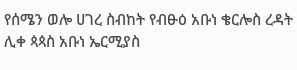የሰሜን ወሎ ሀገረ ስብከት የብፁዕ አቡነ ቄርሎስ ረዳት ሊቀ ጳጳስ አቡነ ኤርሚያስ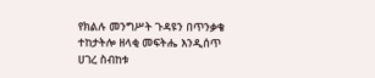የክልሉ መንግሥት ጉዳዩን በጥንቃቄ ተከታትሎ ዘላቂ መፍትሔ እንዲሰጥ ሀገረ ስብከቱ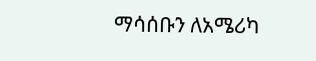ማሳሰቡን ለአሜሪካ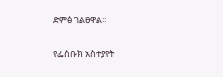ድምፅ ገልፀዋል።

የፌስቡክ አስተያየት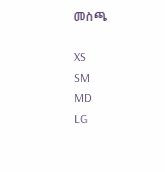መስጫ

XS
SM
MD
LG